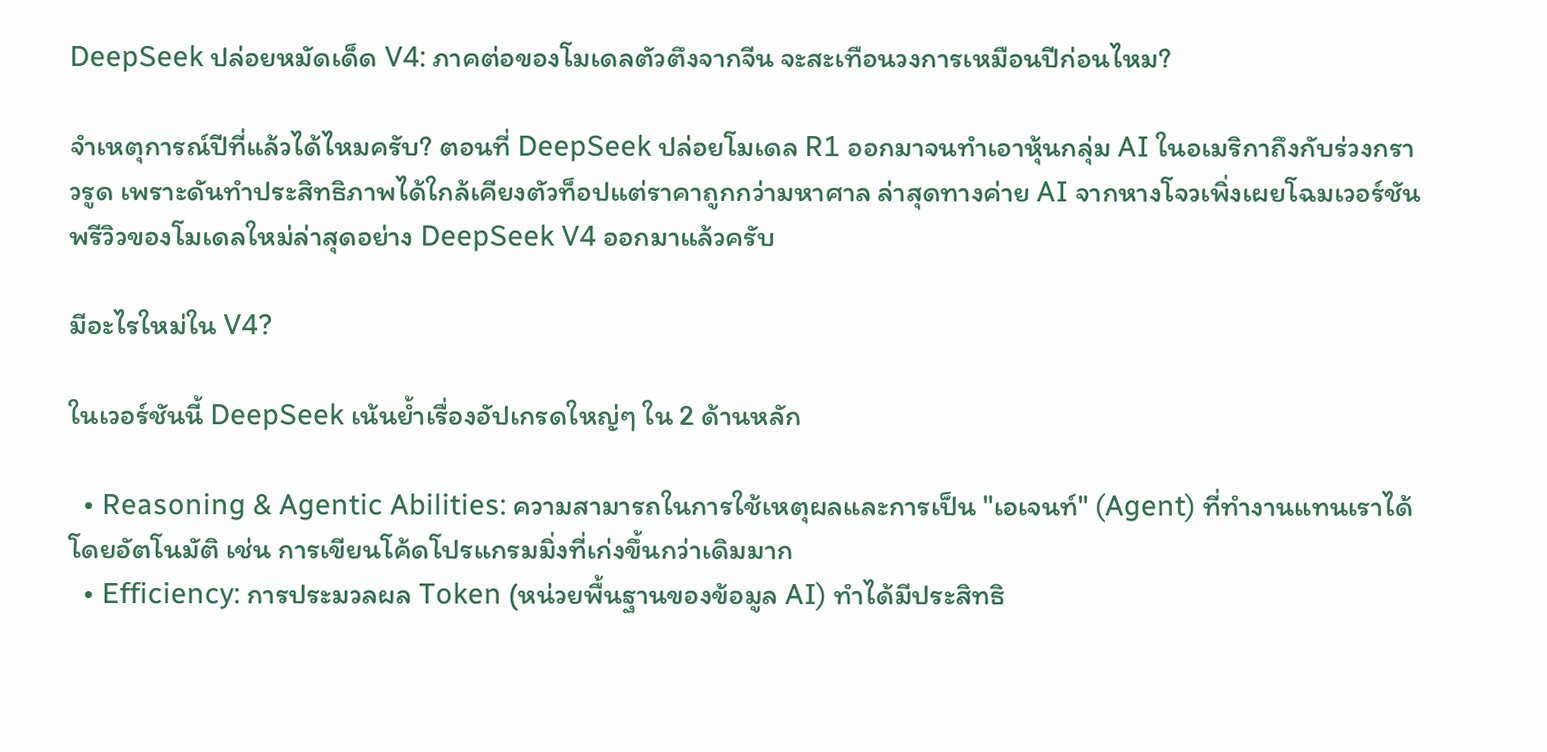DeepSeek ปล่อยหมัดเด็ด V4: ภาคต่อของโมเดลตัวตึงจากจีน จะสะเทือนวงการเหมือนปีก่อนไหม?

จำเหตุการณ์ปีที่แล้วได้ไหมครับ? ตอนที่ DeepSeek ปล่อยโมเดล R1 ออกมาจนทำเอาหุ้นกลุ่ม AI ในอเมริกาถึงกับร่วงกราวรูด เพราะดันทำประสิทธิภาพได้ใกล้เคียงตัวท็อปแต่ราคาถูกกว่ามหาศาล ล่าสุดทางค่าย AI จากหางโจวเพิ่งเผยโฉมเวอร์ชันพรีวิวของโมเดลใหม่ล่าสุดอย่าง DeepSeek V4 ออกมาแล้วครับ

มีอะไรใหม่ใน V4?

ในเวอร์ชันนี้ DeepSeek เน้นย้ำเรื่องอัปเกรดใหญ่ๆ ใน 2 ด้านหลัก

  • Reasoning & Agentic Abilities: ความสามารถในการใช้เหตุผลและการเป็น "เอเจนท์" (Agent) ที่ทำงานแทนเราได้โดยอัตโนมัติ เช่น การเขียนโค้ดโปรแกรมมิ่งที่เก่งขึ้นกว่าเดิมมาก
  • Efficiency: การประมวลผล Token (หน่วยพื้นฐานของข้อมูล AI) ทำได้มีประสิทธิ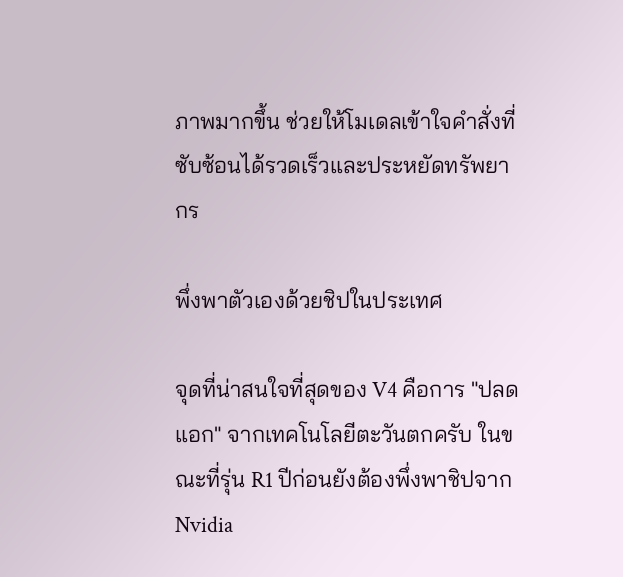ภาพมากขึ้น ช่วยให้โมเดลเข้าใจคำสั่งที่ซับซ้อนได้รวดเร็วและประหยัดทรัพยากร

พึ่งพาตัวเองด้วยชิปในประเทศ

จุดที่น่าสนใจที่สุดของ V4 คือการ "ปลดแอก" จากเทคโนโลยีตะวันตกครับ ในขณะที่รุ่น R1 ปีก่อนยังต้องพึ่งพาชิปจาก Nvidia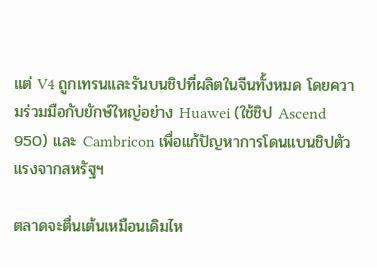แต่ V4 ถูกเทรนและรันบนชิปที่ผลิตในจีนทั้งหมด โดยความร่วมมือกับยักษ์ใหญ่อย่าง Huawei (ใช้ชิป Ascend 950) และ Cambricon เพื่อแก้ปัญหาการโดนแบนชิปตัวแรงจากสหรัฐฯ

ตลาดจะตื่นเต้นเหมือนเดิมไห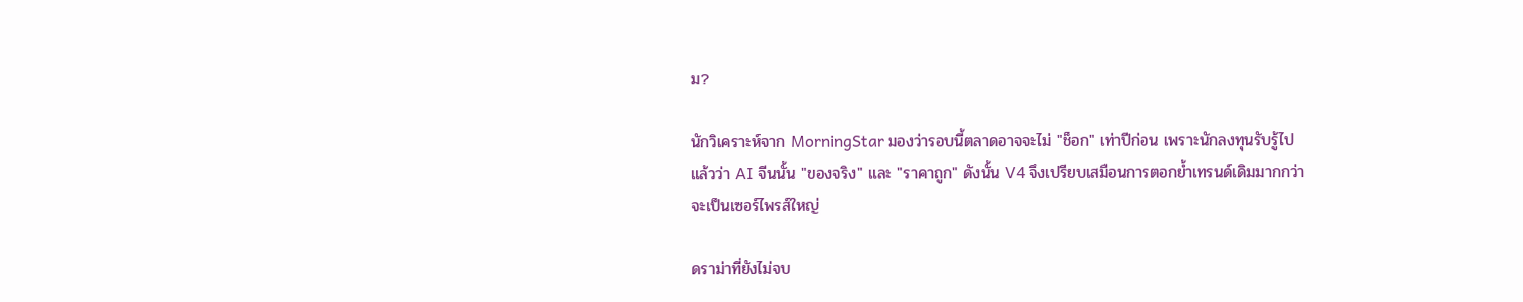ม?

นักวิเคราะห์จาก MorningStar มองว่ารอบนี้ตลาดอาจจะไม่ "ช็อก" เท่าปีก่อน เพราะนักลงทุนรับรู้ไปแล้วว่า AI จีนนั้น "ของจริง" และ "ราคาถูก" ดังนั้น V4 จึงเปรียบเสมือนการตอกย้ำเทรนด์เดิมมากกว่าจะเป็นเซอร์ไพรส์ใหญ่

ดราม่าที่ยังไม่จบ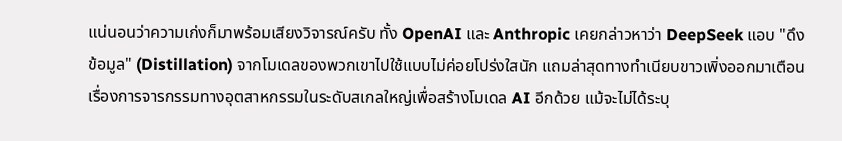แน่นอนว่าความเก่งก็มาพร้อมเสียงวิจารณ์ครับ ทั้ง OpenAI และ Anthropic เคยกล่าวหาว่า DeepSeek แอบ "ดึงข้อมูล" (Distillation) จากโมเดลของพวกเขาไปใช้แบบไม่ค่อยโปร่งใสนัก แถมล่าสุดทางทำเนียบขาวเพิ่งออกมาเตือนเรื่องการจารกรรมทางอุตสาหกรรมในระดับสเกลใหญ่เพื่อสร้างโมเดล AI อีกด้วย แม้จะไม่ได้ระบุ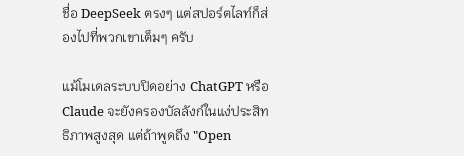ชื่อ DeepSeek ตรงๆ แต่สปอร์ตไลท์ก็ส่องไปที่พวกเขาเต็มๆ ครับ

แม้โมเดลระบบปิดอย่าง ChatGPT หรือ Claude จะยังครองบัลลังก์ในแง่ประสิทธิภาพสูงสุด แต่ถ้าพูดถึง "Open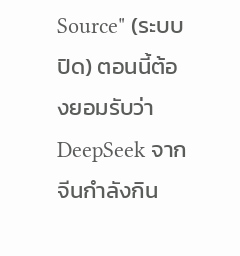Source" (ระบบปิด) ตอนนี้ต้องยอมรับว่า DeepSeek จากจีนกำลังกิน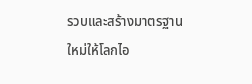รวบและสร้างมาตรฐานใหม่ให้โลกไอ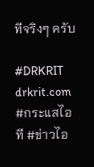ทีจริงๆ ครับ

#DRKRIT drkrit.com #กระแสไอที #ข่าวไอ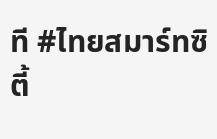ที #ไทยสมาร์ทซิตี้